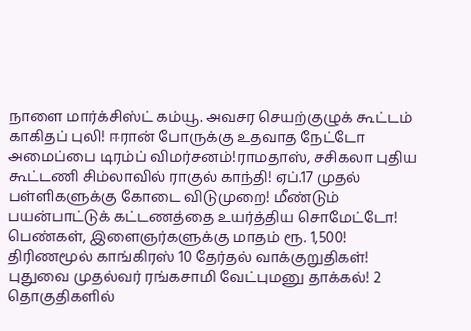நாளை மார்க்சிஸ்ட் கம்யூ. அவசர செயற்குழுக் கூட்டம் காகிதப் புலி! ஈரான் போருக்கு உதவாத நேட்டோ அமைப்பை டிரம்ப் விமர்சனம்!ராமதாஸ், சசிகலா புதிய கூட்டணி சிம்லாவில் ராகுல் காந்தி! ஏப்.17 முதல் பள்ளிகளுக்கு கோடை விடுமுறை! மீண்டும் பயன்பாட்டுக் கட்டணத்தை உயர்த்திய சொமேட்டோ! பெண்கள், இளைஞர்களுக்கு மாதம் ரூ. 1,500! திரிணமூல் காங்கிரஸ் 10 தேர்தல் வாக்குறுதிகள்! புதுவை முதல்வர் ரங்கசாமி வேட்புமனு தாக்கல்! 2 தொகுதிகளில்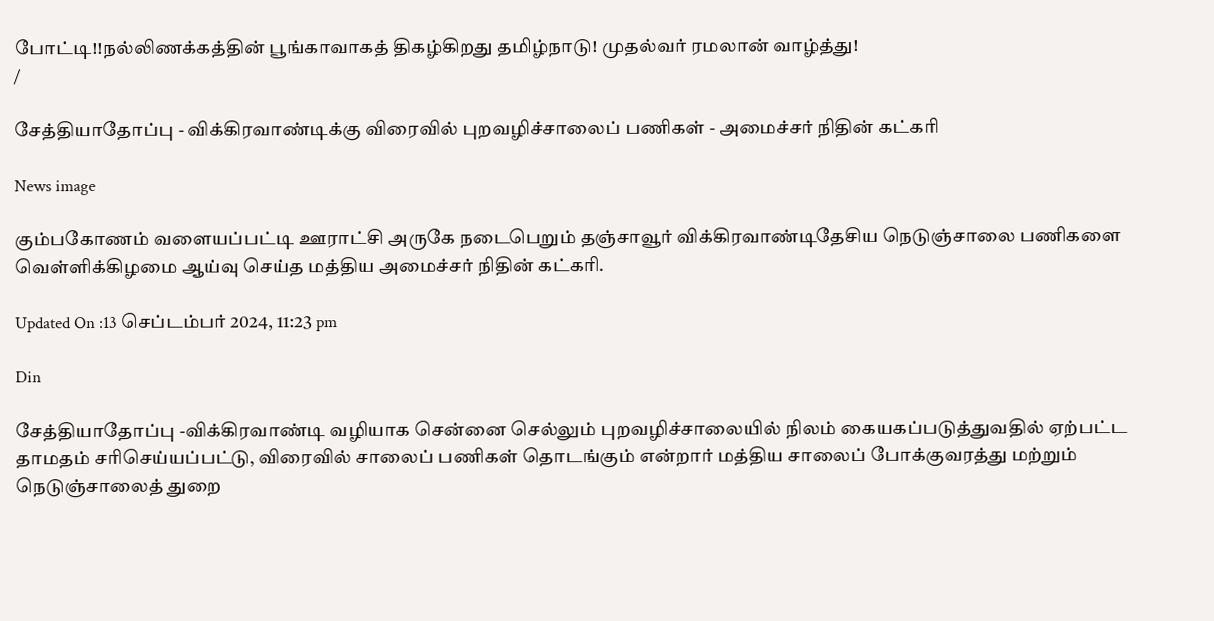போட்டி!!நல்லிணக்கத்தின் பூங்காவாகத் திகழ்கிறது தமிழ்நாடு! முதல்வர் ரமலான் வாழ்த்து!
/

சேத்தியாதோப்பு - விக்கிரவாண்டிக்கு விரைவில் புறவழிச்சாலைப் பணிகள் - அமைச்சர் நிதின் கட்கரி

News image

கும்பகோணம் வளையப்பட்டி ஊராட்சி அருகே நடைபெறும் தஞ்சாவூர் விக்கிரவாண்டிதேசிய நெடுஞ்சாலை பணிகளை வெள்ளிக்கிழமை ஆய்வு செய்த மத்திய அமைச்சர் நிதின் கட்கரி.

Updated On :13 செப்டம்பர் 2024, 11:23 pm

Din

சேத்தியாதோப்பு -விக்கிரவாண்டி வழியாக சென்னை செல்லும் புறவழிச்சாலையில் நிலம் கையகப்படுத்துவதில் ஏற்பட்ட தாமதம் சரிசெய்யப்பட்டு, விரைவில் சாலைப் பணிகள் தொடங்கும் என்றார் மத்திய சாலைப் போக்குவரத்து மற்றும் நெடுஞ்சாலைத் துறை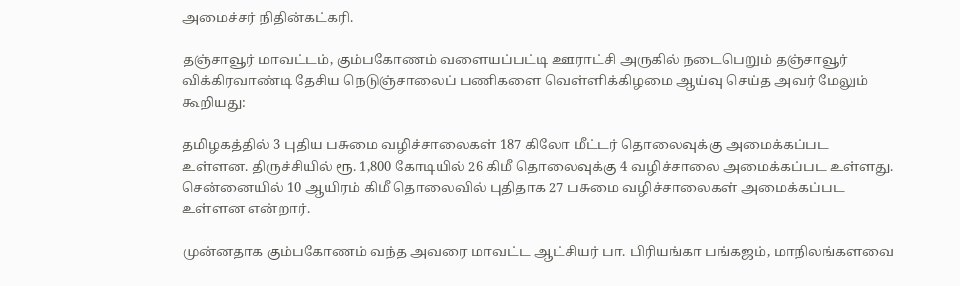அமைச்சர் நிதின்கட்கரி.

தஞ்சாவூர் மாவட்டம், கும்பகோணம் வளையப்பட்டி ஊராட்சி அருகில் நடைபெறும் தஞ்சாவூர் விக்கிரவாண்டி தேசிய நெடுஞ்சாலைப் பணிகளை வெள்ளிக்கிழமை ஆய்வு செய்த அவர் மேலும் கூறியது:

தமிழகத்தில் 3 புதிய பசுமை வழிச்சாலைகள் 187 கிலோ மீட்டர் தொலைவுக்கு அமைக்கப்பட உள்ளன. திருச்சியில் ரூ. 1,800 கோடியில் 26 கிமீ தொலைவுக்கு 4 வழிச்சாலை அமைக்கப்பட உள்ளது. சென்னையில் 10 ஆயிரம் கிமீ தொலைவில் புதிதாக 27 பசுமை வழிச்சாலைகள் அமைக்கப்பட உள்ளன என்றார்.

முன்னதாக கும்பகோணம் வந்த அவரை மாவட்ட ஆட்சியர் பா. பிரியங்கா பங்கஜம், மாநிலங்களவை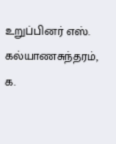உறுப்பினர் எஸ். கல்யாணசுந்தரம், க.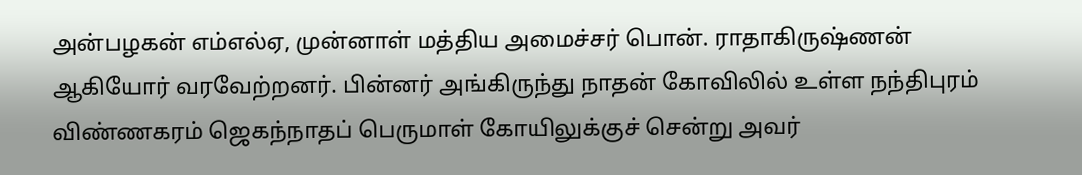அன்பழகன் எம்எல்ஏ, முன்னாள் மத்திய அமைச்சர் பொன். ராதாகிருஷ்ணன் ஆகியோர் வரவேற்றனர். பின்னர் அங்கிருந்து நாதன் கோவிலில் உள்ள நந்திபுரம் விண்ணகரம் ஜெகந்நாதப் பெருமாள் கோயிலுக்குச் சென்று அவர்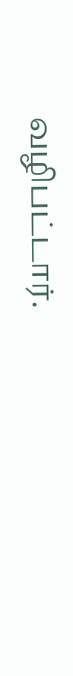வழிபட்டார்.